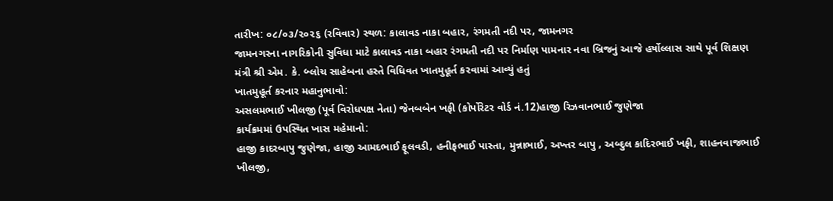તારીખ: ૦૮/૦૩/૨૦૨૬ (રવિવાર) સ્થળ: કાલાવડ નાકા બહાર, રંગમતી નદી પર, જામનગર
જામનગરના નાગરિકોની સુવિધા માટે કાલાવડ નાકા બહાર રંગમતી નદી પર નિર્માણ પામનાર નવા બ્રિજનું આજે હર્ષોલ્લાસ સાથે પૂર્વ શિક્ષણ મંત્રી શ્રી એમ. કે. બ્લોચ સાહેબના હસ્તે વિધિવત ખાતમુહૂર્ત કરવામાં આવ્યું હતું
ખાતમુહૂર્ત કરનાર મહાનુભાવો:
અસલમભાઈ ખીલજી (પૂર્વ વિરોધપક્ષ નેતા) જેનબબેન ખફી (કોર્પોરેટર વોર્ડ નં.12)હાજી રિઝવાનભાઈ જુણેજા
કાર્યક્રમમાં ઉપસ્થિત ખાસ મહેમાનો:
હાજી કાદરબાપુ જુણેજા, હાજી આમદભાઈ ફૂલવડી, હનીફભાઈ પાસ્તા, મુન્નાભાઈ, અખ્તર બાપુ , અબ્દુલ કાદિરભાઈ ખફી, શાહનવાજભાઈ ખીલજી,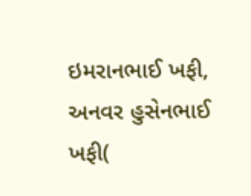ઇમરાનભાઈ ખફી, અનવર હુસેનભાઈ ખફી(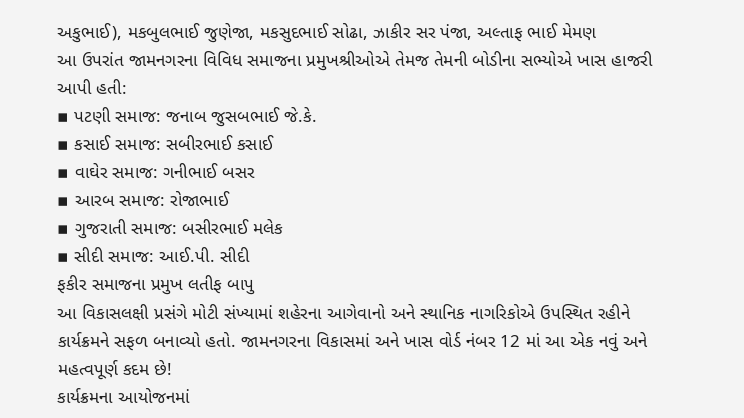અકુભાઈ), મકબુલભાઈ જુણેજા, મકસુદભાઈ સોઢા, ઝાકીર સર પંજા, અલ્તાફ ભાઈ મેમણ
આ ઉપરાંત જામનગરના વિવિધ સમાજના પ્રમુખશ્રીઓએ તેમજ તેમની બોડીના સભ્યોએ ખાસ હાજરી આપી હતી:
▪ પટણી સમાજ: જનાબ જુસબભાઈ જે.કે.
▪ કસાઈ સમાજ: સબીરભાઈ કસાઈ
▪ વાઘેર સમાજ: ગનીભાઈ બસર
▪ આરબ સમાજ: રોજાભાઈ
▪ ગુજરાતી સમાજ: બસીરભાઈ મલેક
▪ સીદી સમાજ: આઈ.પી. સીદી
ફકીર સમાજના પ્રમુખ લતીફ બાપુ
આ વિકાસલક્ષી પ્રસંગે મોટી સંખ્યામાં શહેરના આગેવાનો અને સ્થાનિક નાગરિકોએ ઉપસ્થિત રહીને કાર્યક્રમને સફળ બનાવ્યો હતો. જામનગરના વિકાસમાં અને ખાસ વોર્ડ નંબર 12 માં આ એક નવું અને મહત્વપૂર્ણ કદમ છે!
કાર્યક્રમના આયોજનમાં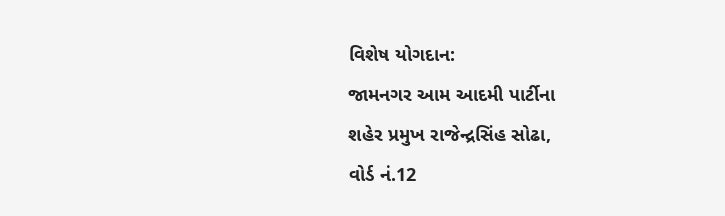વિશેષ યોગદાન:
જામનગર આમ આદમી પાર્ટીના
શહેર પ્રમુખ રાજેન્દ્રસિંહ સોઢા,
વોર્ડ નં.12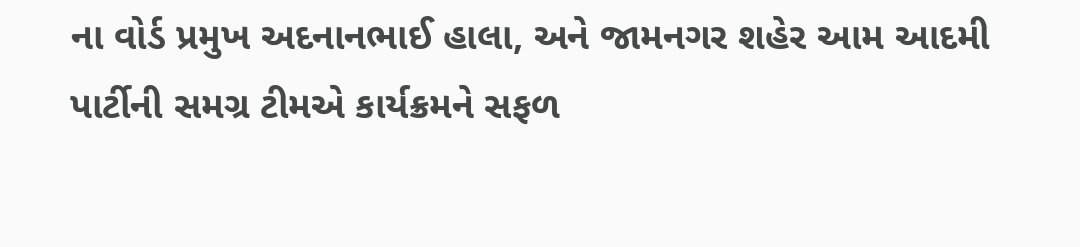ના વોર્ડ પ્રમુખ અદનાનભાઈ હાલા, અને જામનગર શહેર આમ આદમી પાર્ટીની સમગ્ર ટીમએ કાર્યક્રમને સફળ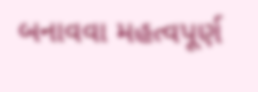બનાવવા મહત્વપૂર્ણ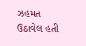ઝહમત ઉઠાવેલ હતી